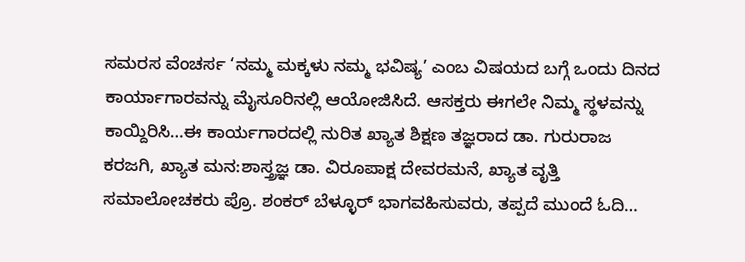ಸಮರಸ ವೆಂಚರ್ಸ ‘ನಮ್ಮ ಮಕ್ಕಳು ನಮ್ಮ ಭವಿಷ್ಯ’ ಎಂಬ ವಿಷಯದ ಬಗ್ಗೆ ಒಂದು ದಿನದ ಕಾರ್ಯಾಗಾರವನ್ನು ಮೈಸೂರಿನಲ್ಲಿ ಆಯೋಜಿಸಿದೆ. ಆಸಕ್ತರು ಈಗಲೇ ನಿಮ್ಮ ಸ್ಥಳವನ್ನು ಕಾಯ್ದಿರಿಸಿ…ಈ ಕಾರ್ಯಗಾರದಲ್ಲಿ ನುರಿತ ಖ್ಯಾತ ಶಿಕ್ಷಣ ತಜ್ಞರಾದ ಡಾ. ಗುರುರಾಜ ಕರಜಗಿ, ಖ್ಯಾತ ಮನ:ಶಾಸ್ತ್ರಜ್ಞ ಡಾ. ವಿರೂಪಾಕ್ಷ ದೇವರಮನೆ, ಖ್ಯಾತ ವೃತ್ತಿ ಸಮಾಲೋಚಕರು ಪ್ರೊ. ಶಂಕರ್ ಬೆಳ್ಳೂರ್ ಭಾಗವಹಿಸುವರು, ತಪ್ಪದೆ ಮುಂದೆ ಓದಿ…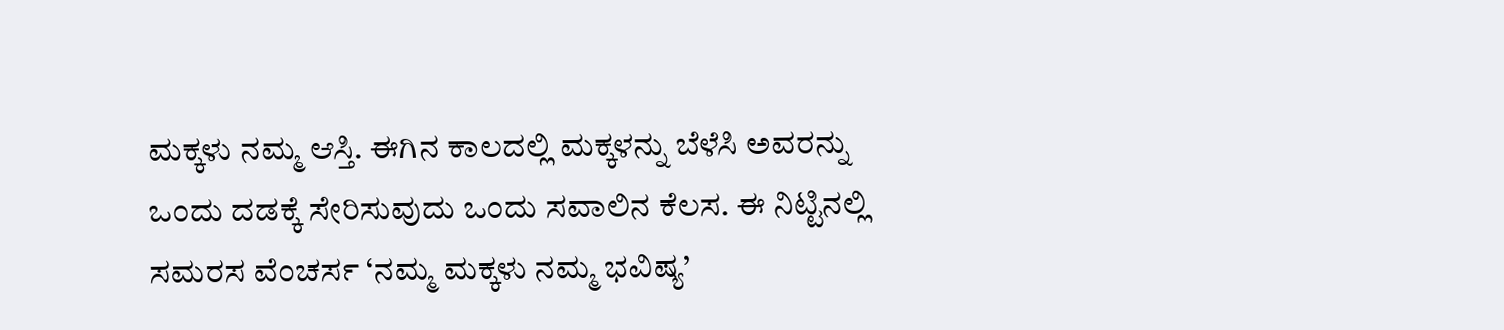ಮಕ್ಕಳು ನಮ್ಮ ಆಸ್ತಿ. ಈಗಿನ ಕಾಲದಲ್ಲಿ ಮಕ್ಕಳನ್ನು ಬೆಳೆಸಿ ಅವರನ್ನು ಒಂದು ದಡಕ್ಕೆ ಸೇರಿಸುವುದು ಒಂದು ಸವಾಲಿನ ಕೆಲಸ. ಈ ನಿಟ್ಟಿನಲ್ಲಿ ಸಮರಸ ವೆಂಚರ್ಸ ‘ನಮ್ಮ ಮಕ್ಕಳು ನಮ್ಮ ಭವಿಷ್ಯ’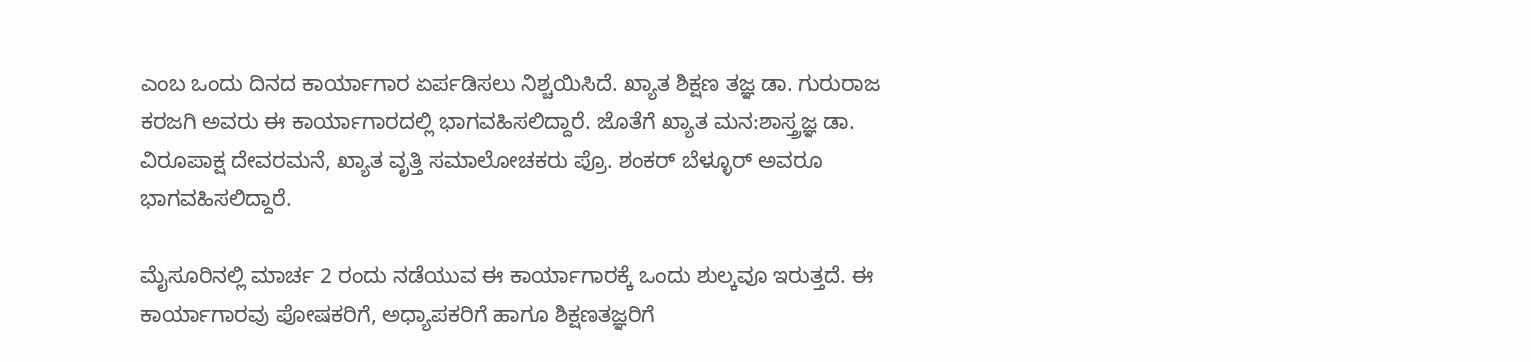ಎಂಬ ಒಂದು ದಿನದ ಕಾರ್ಯಾಗಾರ ಏರ್ಪಡಿಸಲು ನಿಶ್ಚಯಿಸಿದೆ. ಖ್ಯಾತ ಶಿಕ್ಷಣ ತಜ್ಞ ಡಾ. ಗುರುರಾಜ ಕರಜಗಿ ಅವರು ಈ ಕಾರ್ಯಾಗಾರದಲ್ಲಿ ಭಾಗವಹಿಸಲಿದ್ದಾರೆ. ಜೊತೆಗೆ ಖ್ಯಾತ ಮನ:ಶಾಸ್ತ್ರಜ್ಞ ಡಾ. ವಿರೂಪಾಕ್ಷ ದೇವರಮನೆ, ಖ್ಯಾತ ವೃತ್ತಿ ಸಮಾಲೋಚಕರು ಪ್ರೊ. ಶಂಕರ್ ಬೆಳ್ಳೂರ್ ಅವರೂ ಭಾಗವಹಿಸಲಿದ್ದಾರೆ.

ಮೈಸೂರಿನಲ್ಲಿ ಮಾರ್ಚ 2 ರಂದು ನಡೆಯುವ ಈ ಕಾರ್ಯಾಗಾರಕ್ಕೆ ಒಂದು ಶುಲ್ಕವೂ ಇರುತ್ತದೆ. ಈ ಕಾರ್ಯಾಗಾರವು ಪೋಷಕರಿಗೆ, ಅಧ್ಯಾಪಕರಿಗೆ ಹಾಗೂ ಶಿಕ್ಷಣತಜ್ಞರಿಗೆ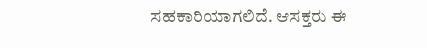ಸಹಕಾರಿಯಾಗಲಿದೆ. ಆಸಕ್ತರು ಈ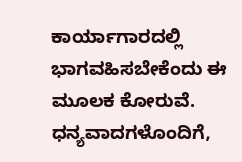ಕಾರ್ಯಾಗಾರದಲ್ಲಿ ಭಾಗವಹಿಸಬೇಕೆಂದು ಈ ಮೂಲಕ ಕೋರುವೆ.
ಧನ್ಯವಾದಗಳೊಂದಿಗೆ,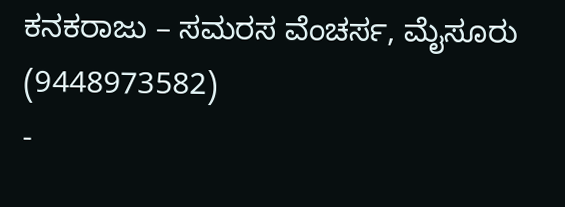ಕನಕರಾಜು – ಸಮರಸ ವೆಂಚರ್ಸ, ಮೈಸೂರು (9448973582)
-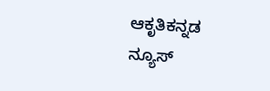ಆಕೃತಿಕನ್ನಡ ನ್ಯೂಸ್